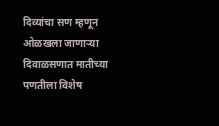दिव्यांचा सण म्हणून ओळखला जाणाऱ्या दिवाळसणात मातीच्या पणतीला विशेष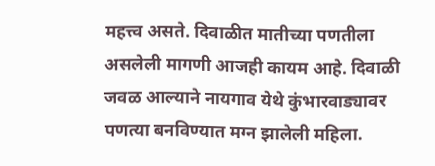महत्त्व असते. दिवाळीत मातीच्या पणतीला असलेली मागणी आजही कायम आहे. दिवाळी जवळ आल्याने नायगाव येथे कुंभारवाड्यावर पणत्या बनविण्यात मग्न झालेली महिला.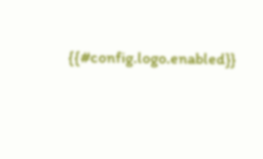{{#config.logo.enabled}}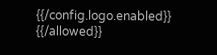{{/config.logo.enabled}}
{{/allowed}}